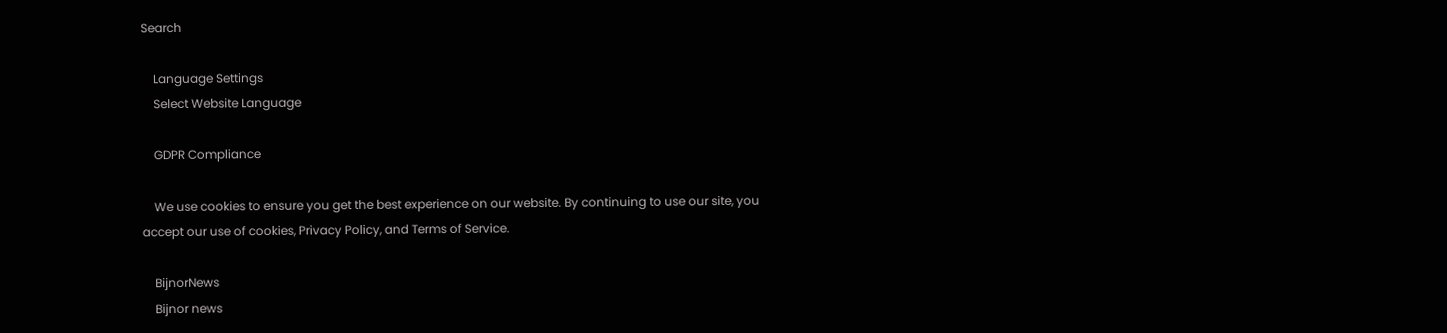Search

    Language Settings
    Select Website Language

    GDPR Compliance

    We use cookies to ensure you get the best experience on our website. By continuing to use our site, you accept our use of cookies, Privacy Policy, and Terms of Service.

    BijnorNews
    Bijnor news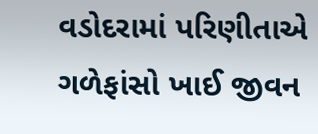વડોદરામાં પરિણીતાએ ગળેફાંસો ખાઈ જીવન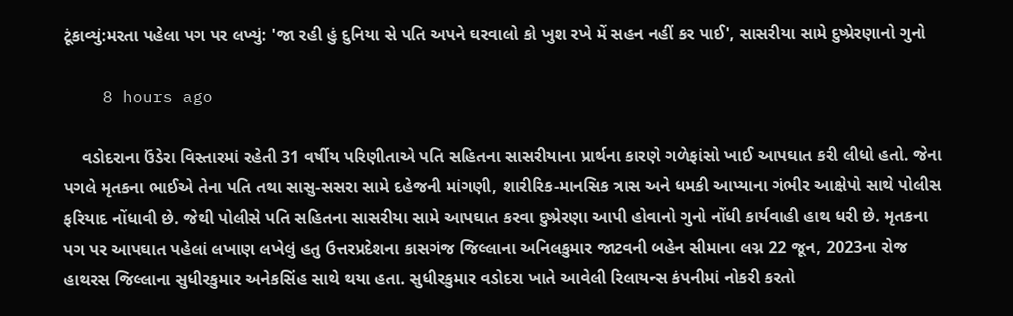ટૂંકાવ્યું:મરતા પહેલા પગ પર લખ્યું: 'જા રહી હું દુનિયા સે પતિ અપને ઘરવાલો કો ખુશ રખે મેં સહન નહીં કર પાઈ', સાસરીયા સામે દુષ્પ્રેરણાનો ગુનો

    8 hours ago

    વડોદરાના ઉંડેરા વિસ્તારમાં રહેતી 31 વર્ષીય પરિણીતાએ પતિ સહિતના સાસરીયાના પ્રાર્થના કારણે ગળેફાંસો ખાઈ આપઘાત કરી લીધો હતો. જેના પગલે મૃતકના ભાઈએ તેના પતિ તથા સાસુ-સસરા સામે દહેજની માંગણી, શારીરિક-માનસિક ત્રાસ અને ધમકી આપ્યાના ગંભીર આક્ષેપો સાથે પોલીસ ફરિયાદ નોંધાવી છે. જેથી પોલીસે પતિ સહિતના સાસરીયા સામે આપઘાત કરવા દુષ્પ્રેરણા આપી હોવાનો ગુનો નોંધી કાર્યવાહી હાથ ધરી છે. મૃતકના પગ પર આપઘાત પહેલાં લખાણ લખેલું હતુ ઉત્તરપ્રદેશના કાસગંજ જિલ્લાના અનિલકુમાર જાટવની બહેન સીમાના લગ્ન 22 જૂન, 2023ના રોજ હાથરસ જિલ્લાના સુધીરકુમાર અનેકસિંહ સાથે થયા હતા. સુધીરકુમાર વડોદરા ખાતે આવેલી રિલાયન્સ કંપનીમાં નોકરી કરતો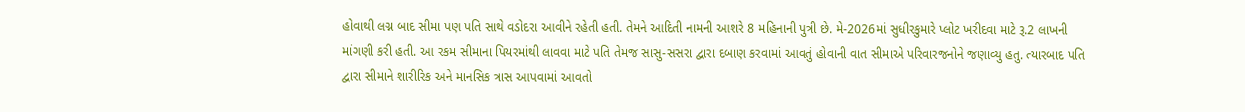હોવાથી લગ્ન બાદ સીમા પણ પતિ સાથે વડોદરા આવીને રહેતી હતી. તેમને આદિતી નામની આશરે 8 મહિનાની પુત્રી છે. મે-2026માં સુધીરકુમારે પ્લોટ ખરીદવા માટે રૂ.2 લાખની માંગણી કરી હતી. આ રકમ સીમાના પિયરમાંથી લાવવા માટે પતિ તેમજ સાસુ-સસરા દ્વારા દબાણ કરવામાં આવતું હોવાની વાત સીમાએ પરિવારજનોને જણાવ્યુ હતુ. ત્યારબાદ પતિ દ્વારા સીમાને શારીરિક અને માનસિક ત્રાસ આપવામાં આવતો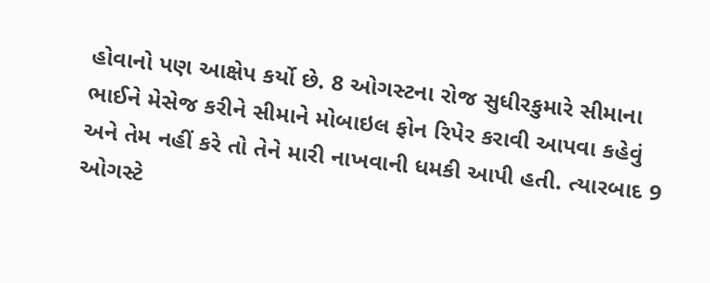હોવાનો પણ આક્ષેપ કર્યો છે. 8 ઓગસ્ટના રોજ સુધીરકુમારે સીમાના ભાઈને મેસેજ કરીને સીમાને મોબાઇલ ફોન રિપેર કરાવી આપવા કહેવું અને તેમ નહીં કરે તો તેને મારી નાખવાની ધમકી આપી હતી. ત્યારબાદ 9 ઓગસ્ટે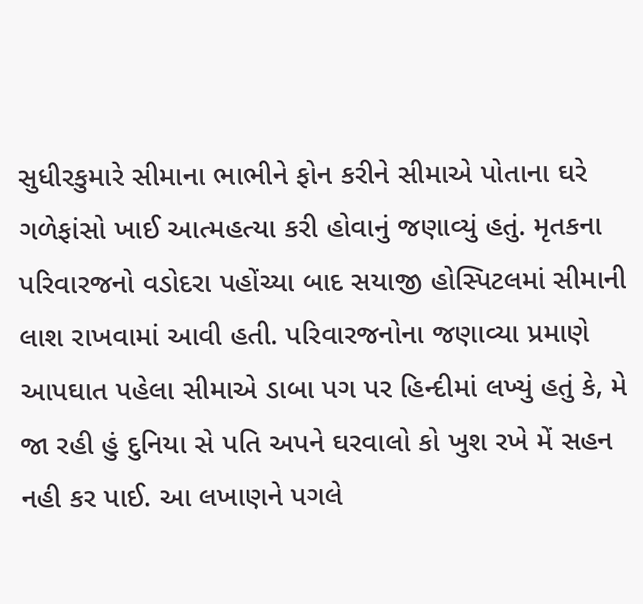સુધીરકુમારે સીમાના ભાભીને ફોન કરીને સીમાએ પોતાના ઘરે ગળેફાંસો ખાઈ આત્મહત્યા કરી હોવાનું જણાવ્યું હતું. મૃતકના પરિવારજનો વડોદરા પહોંચ્યા બાદ સયાજી હોસ્પિટલમાં સીમાની લાશ રાખવામાં આવી હતી. પરિવારજનોના જણાવ્યા પ્રમાણે આપઘાત પહેલા સીમાએ ડાબા પગ પર હિન્દીમાં લખ્યું હતું કે, મે જા રહી હું દુનિયા સે પતિ અપને ઘરવાલો કો ખુશ રખે મેં સહન નહી કર પાઈ. આ લખાણને પગલે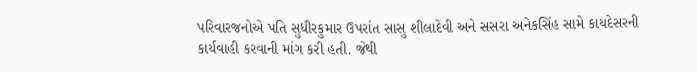પરિવારજનોએ પતિ સુધીરકુમાર ઉપરાંત સાસુ શીલાદેવી અને સસરા અનેકસિંહ સામે કાયદેસરની કાર્યવાહી કરવાની માંગ કરી હતી. જેથી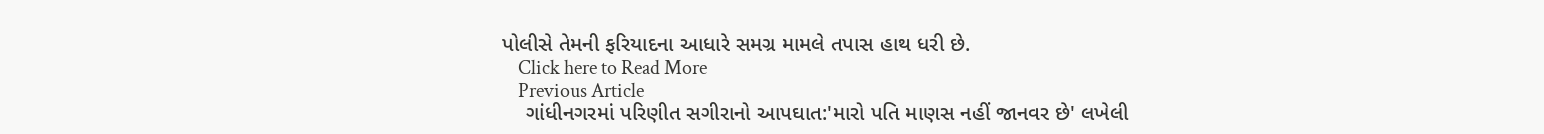પોલીસે તેમની ફરિયાદના આધારે સમગ્ર મામલે તપાસ હાથ ધરી છે.
    Click here to Read More
    Previous Article
    ગાંધીનગરમાં પરિણીત સગીરાનો આપઘાત:'મારો પતિ માણસ નહીં જાનવર છે' લખેલી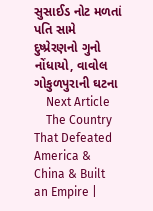સુસાઈડ નોટ મળતાં પતિ સામે દુષ્પ્રેરણનો ગુનો નોંધાયો, વાવોલ ગોકુળપુરાની ઘટના
    Next Article
    The Country That Defeated America & China & Built an Empire |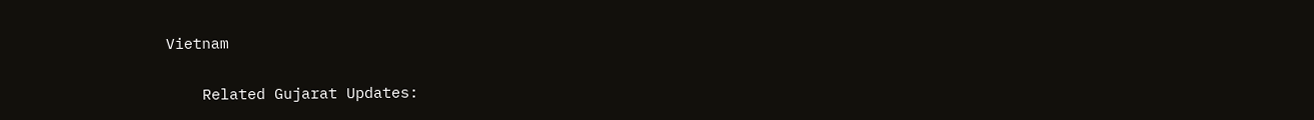Vietnam

    Related Gujarat Updates: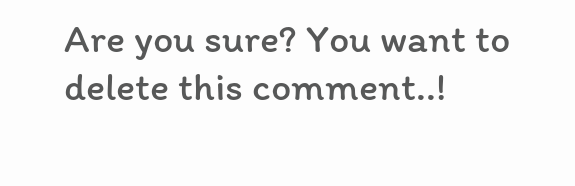Are you sure? You want to delete this comment..!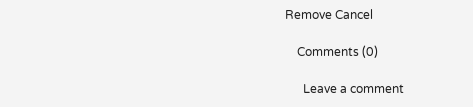Remove Cancel

    Comments (0)

      Leave a comment